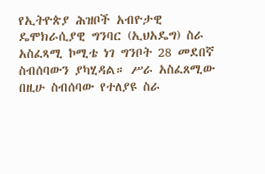የኢትዮጵያ ሕዝቦች አብዮታዊ ዴሞክራሲያዊ ግንባር (ኢህአዴግ) ስራ አስፈጻሚ ኮሚቴ ነገ ግንቦት 28 መደበኛ ስብሰባውን ያካሂዳል። ሥራ አስፈጸሚው በዚሁ ስብሰባው የተለያዩ ስራ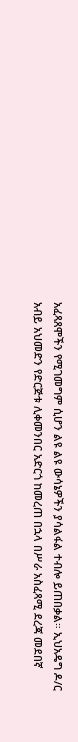አፈጻጸሞችን የሚገመግም ሲሆን ልዩ ልዩ ውሳኔዎችን ያሳልፋል ተብሎ ይጠበቃል። ኢህአዴግ ዶ/ር አብይ አህመድን የድርጅቱ ሊቀመንበር አድርጎ ከመረጠ በኋላ በሥራ አስፈጻሚ ደረጃ መደበኛ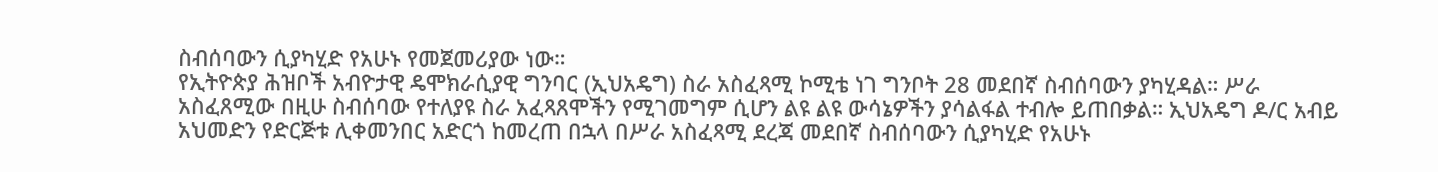ስብሰባውን ሲያካሂድ የአሁኑ የመጀመሪያው ነው።
የኢትዮጵያ ሕዝቦች አብዮታዊ ዴሞክራሲያዊ ግንባር (ኢህአዴግ) ስራ አስፈጻሚ ኮሚቴ ነገ ግንቦት 28 መደበኛ ስብሰባውን ያካሂዳል። ሥራ አስፈጸሚው በዚሁ ስብሰባው የተለያዩ ስራ አፈጻጸሞችን የሚገመግም ሲሆን ልዩ ልዩ ውሳኔዎችን ያሳልፋል ተብሎ ይጠበቃል። ኢህአዴግ ዶ/ር አብይ አህመድን የድርጅቱ ሊቀመንበር አድርጎ ከመረጠ በኋላ በሥራ አስፈጻሚ ደረጃ መደበኛ ስብሰባውን ሲያካሂድ የአሁኑ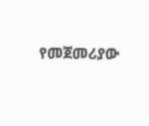የመጀመሪያው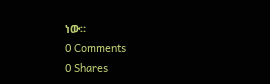ነው።
0 Comments
0 Shares